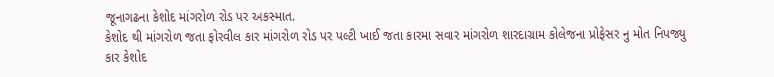જૂનાગઢના કેશોદ માંગરોળ રોડ પર અકસ્માત.
કેશોદ થી માંગરોળ જતા ફોરવીલ કાર માંગરોળ રોડ પર પલ્ટી ખાઈ જતા કારમા સવાર માંગરોળ શારદાગ્રામ કોલેજના પ્રોફેસર નુ મોત નિપજ્યુ
કાર કેશોદ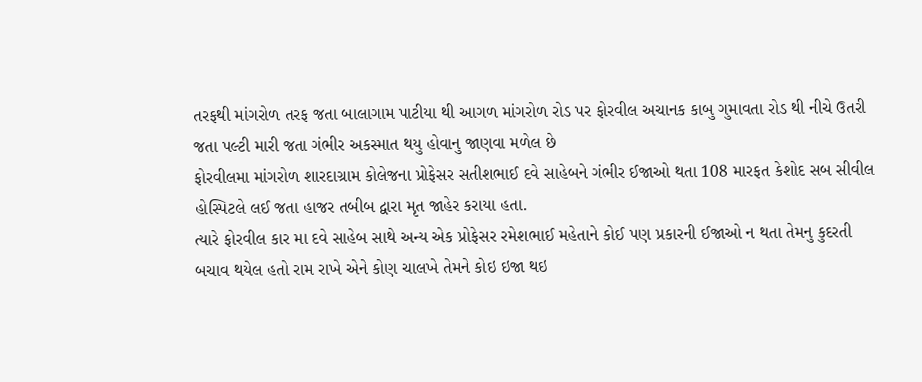તરફથી માંગરોળ તરફ જતા બાલાગામ પાટીયા થી આગળ માંગરોળ રોડ પર ફોરવીલ અચાનક કાબુ ગુમાવતા રોડ થી નીચે ઉતરી જતા પલ્ટી મારી જતા ગંભીર અકસ્માત થયુ હોવાનુ જાણવા મળેલ છે
ફોરવીલમા માંગરોળ શારદાગ્રામ કોલેજના પ્રોફેસર સતીશભાઈ દવે સાહેબને ગંભીર ઈજાઓ થતા 108 મારફત કેશોદ સબ સીવીલ હોસ્પિટલે લઈ જતા હાજર તબીબ દ્વારા મૃત જાહેર કરાયા હતા.
ત્યારે ફોરવીલ કાર મા દવે સાહેબ સાથે અન્ય એક પ્રોફેસર રમેશભાઈ મહેતાને કોઈ પણ પ્રકારની ઈજાઓ ન થતા તેમનુ કુદરતી બચાવ થયેલ હતો રામ રાખે એને કોણ ચાલખે તેમને કોઇ ઇજા થઇ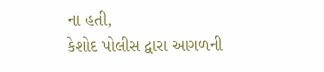ના હતી,
કેશોદ પોલીસ દ્વારા આગળની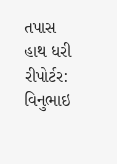તપાસ હાથ ધરી
રીપોર્ટર: વિનુભાઇ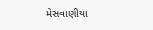મેસવાણીયા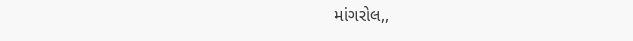માંગરોલ,,